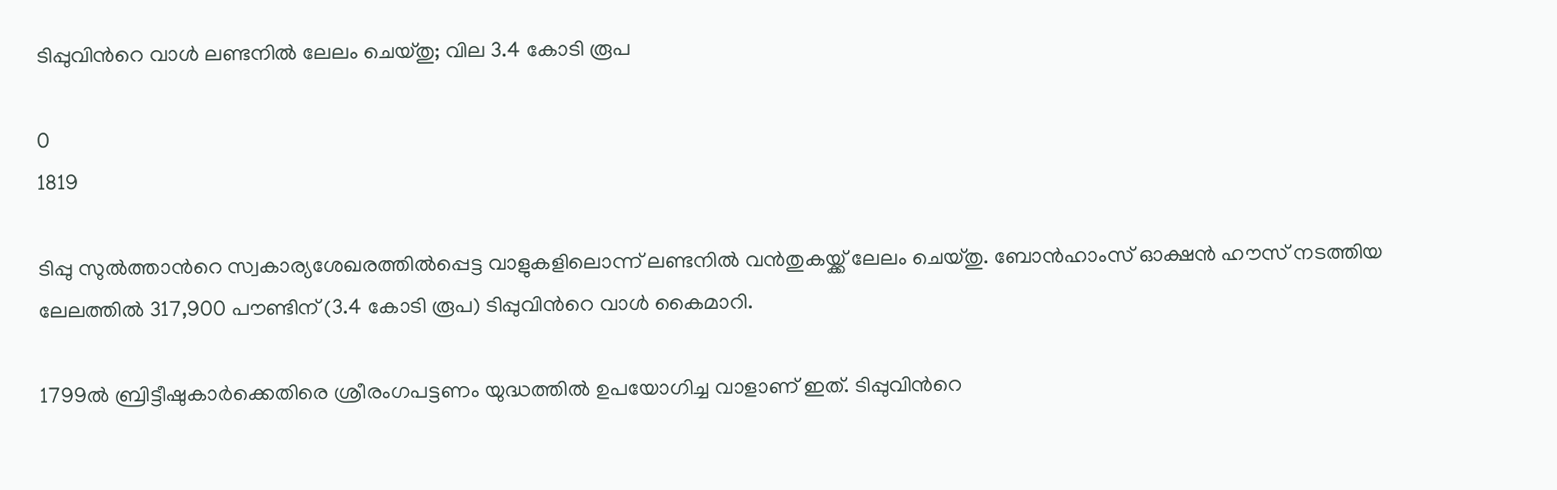ടിപ്പുവിന്‍റെ വാള്‍ ലണ്ടനില്‍ ലേലം ചെയ്തു; വില 3.4 കോടി രൂപ

0
1819

ടിപ്പു സുല്‍ത്താന്‍റെ സ്വകാര്യശേഖരത്തില്‍പ്പെട്ട വാളുകളിലൊന്ന് ലണ്ടനില്‍ വന്‍തുകയ്ക്ക് ലേലം ചെയ്തു. ബോന്‍ഹാംസ് ഓക്ഷന്‍ ഹൗസ് നടത്തിയ ലേലത്തില്‍ 317,900 പൗണ്ടിന് (3.4 കോടി രൂപ) ടിപ്പുവിന്‍റെ വാള്‍ കൈമാറി.

1799ല്‍ ബ്രിട്ടീഷുകാര്‍ക്കെതിരെ ശ്രീരംഗപട്ടണം യുദ്ധത്തില്‍ ഉപയോഗിച്ച വാളാണ് ഇത്. ടിപ്പുവിന്‍റെ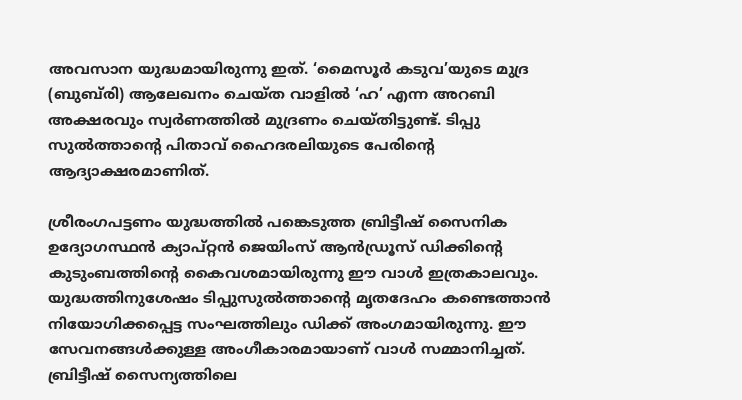അവസാന യുദ്ധമായിരുന്നു ഇത്. ‘മൈസൂര്‍ കടുവ’യുടെ മുദ്ര (ബുബ്‍രി) ആലേഖനം ചെയ്ത വാളില്‍ ‘ഹ’ എന്ന അറബി അക്ഷരവും സ്വര്‍ണത്തില്‍ മുദ്രണം ചെയ്തിട്ടുണ്ട്. ടിപ്പു സുല്‍ത്താന്‍റെ പിതാവ് ഹൈദരലിയുടെ പേരിന്‍റെ ആദ്യാക്ഷരമാണിത്.

ശ്രീരംഗപട്ടണം യുദ്ധത്തില്‍ പങ്കെടുത്ത ബ്രിട്ടീഷ് സൈനിക ഉദ്യോഗസ്ഥന്‍ ക്യാപ്റ്റന്‍ ജെയിംസ് ആന്‍ഡ്രൂസ് ഡിക്കിന്‍റെ കുടുംബത്തിന്‍റെ കൈവശമായിരുന്നു ഈ വാള്‍ ഇത്രകാലവും. യുദ്ധത്തിനുശേഷം ടിപ്പുസുല്‍ത്താന്‍റെ മൃതദേഹം കണ്ടെത്താന്‍ നിയോഗിക്കപ്പെട്ട സംഘത്തിലും ഡിക്ക് അംഗമായിരുന്നു. ഈ സേവനങ്ങള്‍ക്കുള്ള അംഗീകാരമായാണ് വാള്‍ സമ്മാനിച്ചത്. ബ്രിട്ടീഷ് സൈന്യത്തിലെ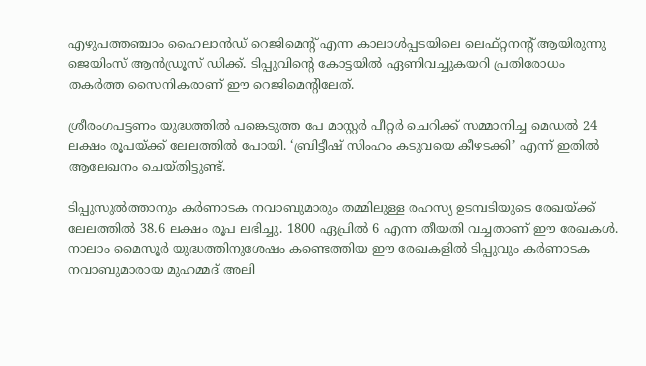എഴുപത്തഞ്ചാം ഹൈലാന്‍ഡ് റെജിമെന്‍റ് എന്ന കാലാള്‍പ്പടയിലെ ലെഫ്റ്റനന്‍റ് ആയിരുന്നു ജെയിംസ് ആന്‍ഡ്രൂസ് ഡിക്ക്. ടിപ്പുവിന്‍റെ കോട്ടയില്‍ ഏണിവച്ചുകയറി പ്രതിരോധം തകര്‍ത്ത സൈനികരാണ് ഈ റെജിമെന്‍റിലേത്.

ശ്രീരംഗപട്ടണം യുദ്ധത്തില്‍ പങ്കെടുത്ത പേ മാസ്റ്റര്‍ പീറ്റര്‍ ചെറിക്ക് സമ്മാനിച്ച മെഡല്‍ 24 ലക്ഷം രൂപയ്ക്ക് ലേലത്തില്‍ പോയി. ‘ബ്രിട്ടീഷ് സിംഹം കടുവയെ കീഴടക്കി’ എന്ന് ഇതില്‍ ആലേഖനം ചെയ്തിട്ടുണ്ട്.

ടിപ്പുസുല്‍ത്താനും കര്‍ണാടക നവാബുമാരും തമ്മിലുള്ള രഹസ്യ ഉടമ്പടിയുടെ രേഖയ്ക്ക് ലേലത്തില്‍ 38.6 ലക്ഷം രൂപ ലഭിച്ചു. 1800 ഏപ്രില്‍ 6 എന്ന തീയതി വച്ചതാണ് ഈ രേഖകള്‍. നാലാം മൈസൂര്‍ യുദ്ധത്തിനുശേഷം കണ്ടെത്തിയ ഈ രേഖകളില്‍ ടിപ്പുവും കര്‍ണാടക നവാബുമാരായ മുഹമ്മദ് അലി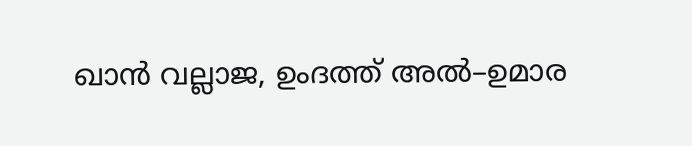ഖാന്‍ വല്ലാജ, ഉംദത്ത് അല്‍–ഉമാര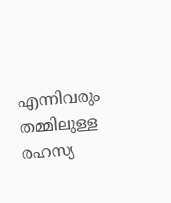എന്നിവരും തമ്മിലുള്ള രഹസ്യ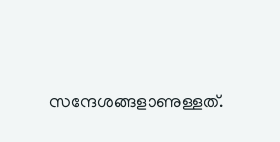സന്ദേശങ്ങളാണുള്ളത്.